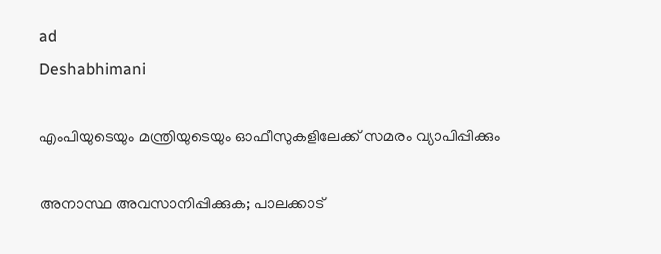ad
Deshabhimani

എംപിയുടെയും മന്ത്രിയുടെയും ഓഫീസുകളിലേക്ക് സമരം വ്യാപിപ്പിക്കും

അനാസ്ഥ അവസാനിപ്പിക്കുക; പാലക്കാട്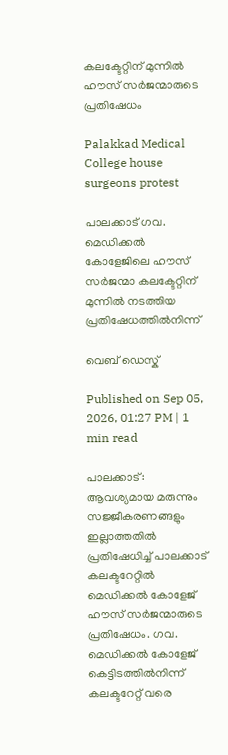കലക്ടേറ്റിന് മുന്നിൽ ഹൗസ് സർജന്മാരുടെ പ്രതിഷേധം

Palakkad Medical College house surgeons protest

പാലക്കാട് ഗവ. മെഡിക്കൽ കോളേജിലെ ഹൗസ് സർജന്മാ കലക്ടേറ്റിന് മുന്നിൽ നടത്തിയ പ്രതിഷേധത്തിൽനിന്ന്

വെബ് ഡെസ്ക്

Published on Sep 05, 2026, 01:27 PM | 1 min read

പാലക്കാട്: ആവശ്യമായ മരുന്നും സജ്ജീകരണങ്ങളും ഇല്ലാത്തതിൽ പ്രതിഷേധിച്ച്‌ പാലക്കാട് കലക്ടറേറ്റിൽ മെഡിക്കൽ കോളേജ് ഹൗസ് സർജന്മാരുടെ പ്രതിഷേധം. ഗവ. മെഡിക്കൽ കോളേജ് കെട്ടിടത്തിൽനിന്ന് കലക്ടറേറ്റ് വരെ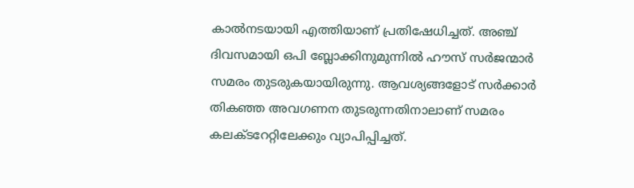കാൽനടയായി എത്തിയാണ് പ്രതിഷേധിച്ചത്. അഞ്ച് ദിവസമായി ഒപി ബ്ലോക്കിനുമുന്നിൽ ഹൗസ് സർജന്മാർ സമരം തുടരുകയായിരുന്നു. ആവശ്യങ്ങളോട് സർക്കാർ തികഞ്ഞ അവഗണന തുടരുന്നതിനാലാണ് സമരം കലക്ടറേറ്റിലേക്കും വ്യാപിപ്പിച്ചത്.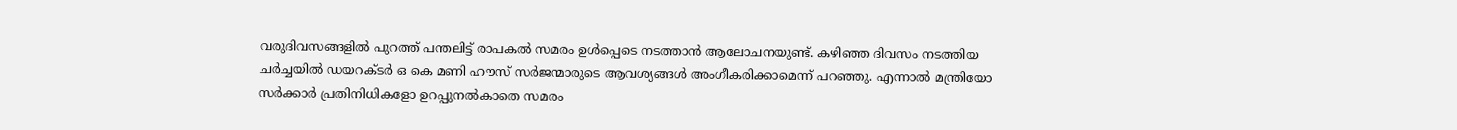വരുദിവസങ്ങളിൽ പുറത്ത്‌ പന്തലിട്ട്‌ രാപകൽ സമരം ഉൾപ്പെടെ നടത്താൻ ആലോചനയുണ്ട്‌. കഴിഞ്ഞ ദിവസം നടത്തിയ ചർച്ചയിൽ ഡയറക്‌ടർ ഒ കെ മണി ഹ‍ൗസ്‌ സർജന്മാരുടെ ആവശ്യങ്ങൾ അംഗീകരിക്കാമെന്ന്‌ പറഞ്ഞു. എന്നാൽ മന്ത്രിയോ സർക്കാർ പ്രതിനിധികളോ ഉറപ്പുനൽകാതെ സമരം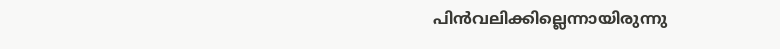പിൻവലിക്കില്ലെന്നായിരുന്നു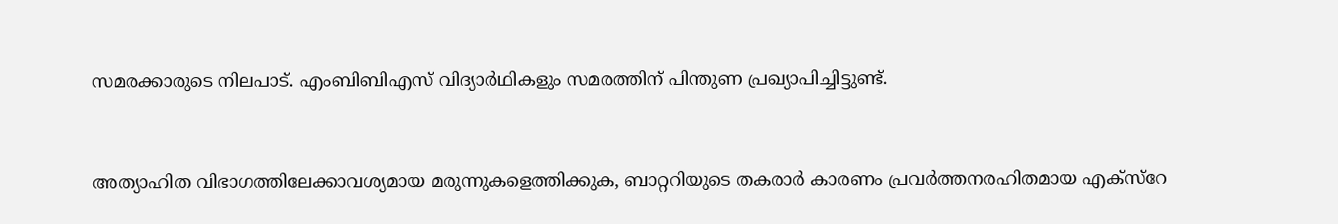സമരക്കാരുടെ നിലപാട്‌. എംബിബിഎസ്‌ വിദ്യാർഥികളും സമരത്തിന് പിന്തുണ പ്രഖ്യാപിച്ചിട്ടുണ്ട്‌.


അത്യാഹിത വിഭാഗത്തിലേക്കാവശ്യമായ മരുന്നുകളെത്തിക്കുക, ബാറ്ററിയുടെ തകരാർ കാരണം പ്രവർത്തനരഹിതമായ എക്‌സ്‌റേ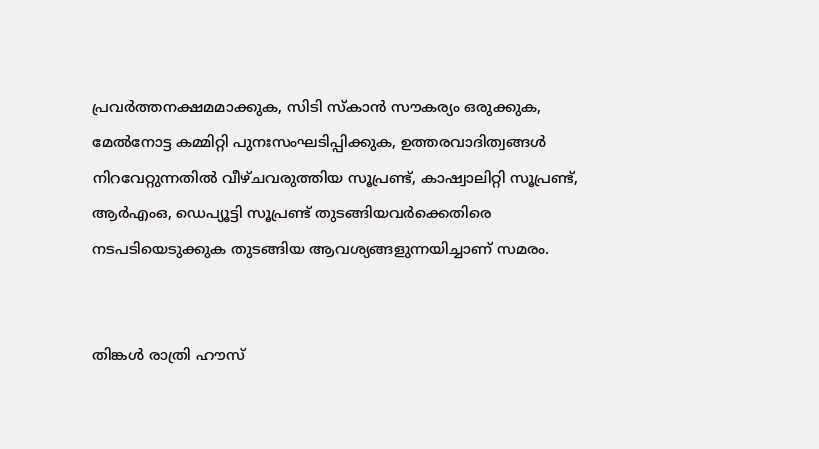പ്രവർത്തനക്ഷമമാക്കുക, സിടി സ്കാൻ സൗകര്യം ഒരുക്കുക, മേൽനോട്ട കമ്മിറ്റി പുനഃസംഘടിപ്പിക്കുക, ഉത്തരവാദിത്വങ്ങൾ നിറവേറ്റുന്നതിൽ വീഴ്‌ചവരുത്തിയ സൂപ്രണ്ട്, കാഷ്വാലിറ്റി സൂപ്രണ്ട്, ആർഎംഒ, ഡെപ്യൂട്ടി സൂപ്രണ്ട് തുടങ്ങിയവർക്കെതിരെ നടപടിയെടുക്കുക തുടങ്ങിയ ആവശ്യങ്ങളുന്നയിച്ചാണ്‌ സമരം.


തിങ്കൾ രാത്രി ഹ‍ൗസ്‌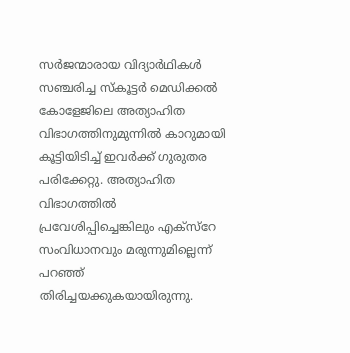സർജന്മാരായ വിദ്യാർഥികൾ സഞ്ചരിച്ച സ്‌കൂട്ടർ മെഡിക്കൽ കോളേജിലെ അത്യാഹിത വിഭാഗത്തിനുമുന്നിൽ കാറുമായി കൂട്ടിയിടിച്ച്‌ ഇവര്‍ക്ക് ഗുരുതര പരിക്കേറ്റു. അത്യാഹിത വിഭാഗത്തിൽ പ്രവേശിപ്പിച്ചെങ്കിലും എക്‌സ്‌റേ സംവിധാനവും മരുന്നുമില്ലെന്ന്‌ പറഞ്ഞ്‌ തിരിച്ചയക്കുകയായിരുന്നു.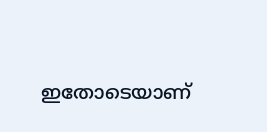ഇതോടെയാണ്‌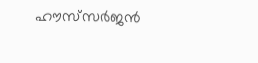ഹ‍ൗസ്‌സർജൻ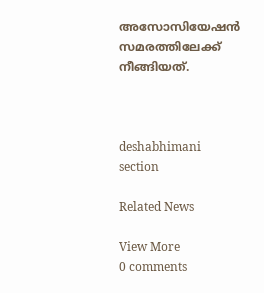അസോസിയേഷൻ സമരത്തിലേക്ക്‌ നീങ്ങിയത്‌.



deshabhimani section

Related News

View More
0 comments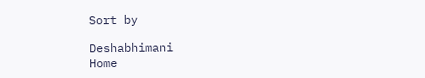Sort by

Deshabhimani
Home